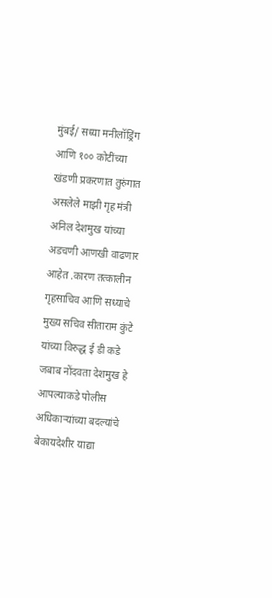मुंबई/ सध्या मनीलॉड्रिंग आणि १०० कोटींच्या खंडणी प्रकरणात तुरुंगात असलेले माझी गृह मंत्री अनिल देशमुख यांच्या अडचणी आणखी वाढणार आहेत .कारण तत्कालीन गृहसाचिव आणि सध्याचे मुख्य सचिव सीताराम कुंटे यांच्या विरुद्ध ई डी कडे जबाब नोंदवता देशमुख हे आपल्याकडे पोलीस अधिकाऱ्यांच्या बदल्यांचे बेकायदेशीर याद्या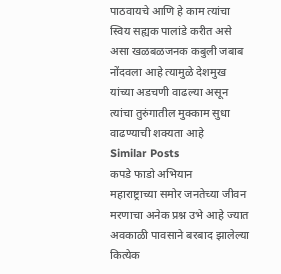पाठवायचे आणि हे काम त्यांचा स्विय सह्यक पालांडे करीत असे असा खळबळजनक कबुली जबाब नोंदवला आहे त्यामुळे देशमुख यांच्या अडचणी वाढल्या असून त्यांचा तुरुंगातील मुक्काम सुधा वाढण्याची शक्यता आहे
Similar Posts
कपडे फाडो अभियान
महाराष्ट्राच्या समोर जनतेच्या जीवन मरणाचा अनेक प्रश्न उभे आहे ज्यात अवकाळी पावसाने बरबाद झालेल्या कित्येक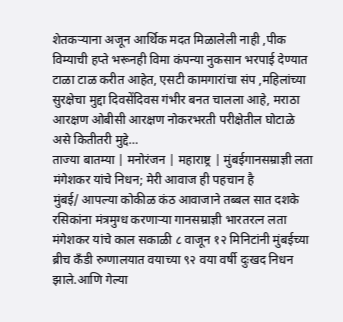शेतकऱ्याना अजून आर्थिक मदत मिळालेली नाही ,पीक विम्याची हप्ते भरूनही विमा कंपन्या नुकसान भरपाई देण्यात टाळा टाळ करीत आहेत, एसटी कामगारांचा संप ,महिलांच्या सुरक्षेचा मुद्दा दिवसेंदिवस गंभीर बनत चालला आहे, मराठा आरक्षण ओबीसी आरक्षण नोकरभरती परीक्षेतील घोटाळे असे कितीतरी मुद्दे…
ताज्या बातम्या | मनोरंजन | महाराष्ट्र | मुंबईगानसम्राज्ञी लता मंगेशकर यांचे निधन; मेरी आवाज ही पहचान है
मुंबई/ आपल्या कोकीळ कंठ आवाजाने तब्बल सात दशके रसिकांना मंत्रमुग्ध करणाऱ्या गानसम्राज्ञी भारतरत्न लता मंगेशकर यांचे काल सकाळी ८ वाजून १२ मिनिटांनी मुंबईच्या ब्रीच कँडी रुग्णालयात वयाच्या ९२ वया वर्षी दुःखद निधन झाले.आणि गेल्या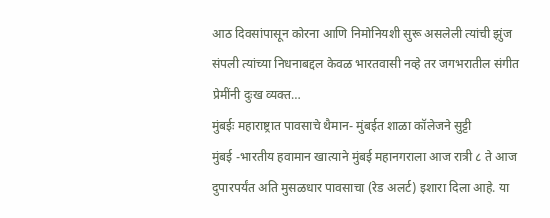आठ दिवसांपासून कोरना आणि निमोनियशी सुरू असलेली त्यांची झुंज संपली त्यांच्या निधनाबद्दल केवळ भारतवासी नव्हे तर जगभरातील संगीत प्रेमींनी दुःख व्यक्त…
मुंबईः महाराष्ट्रात पावसाचे थैमान- मुंबईत शाळा कॉलेजने सुट्टी
मुंबई -भारतीय हवामान खात्याने मुंबई महानगराला आज रात्री ८ ते आज दुपारपर्यंत अति मुसळधार पावसाचा (रेड अलर्ट) इशारा दिला आहे. या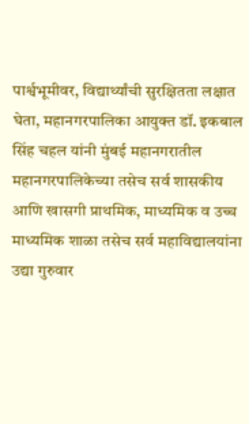पार्श्वभूमीवर, विद्यार्थ्यांची सुरक्षितता लक्षात घेता, महानगरपालिका आयुक्त डॉ. इकबाल सिंह चहल यांनी मुंबई महानगरातील महानगरपालिकेच्या तसेच सर्व शासकीय आणि खासगी प्राथमिक, माध्यमिक व उच्च माध्यमिक शाळा तसेच सर्व महाविद्यालयांना उद्या गुरुवार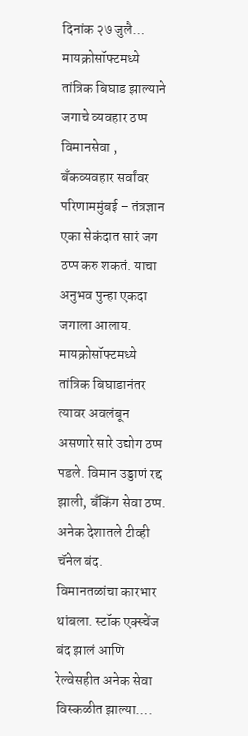दिनांक २७ जुलै…
मायक्रोसॉफ्टमध्ये तांत्रिक बिघाड झाल्याने जगाचे व्यवहार ठप्प
विमानसेवा , बँकव्यवहार सर्वांवर परिणाममुंबई – तंत्रज्ञान एका सेकंदात सारं जग ठप्प करु शकतं. याचा अनुभव पुन्हा एकदा जगाला आलाय. मायक्रोसॉफ्टमध्ये तांत्रिक बिघाडानंतर त्यावर अवलंबून असणारे सारे उद्योग ठप्प पडले. विमान उड्डाणं रद्द झाली, बँकिंग सेवा ठप्प. अनेक देशातले टीव्ही चॅनेल बंद. विमानतळांचा कारभार थांबला. स्टॉक एक्स्चेंज बंद झालं आणि रेल्वेसहीत अनेक सेवा विस्कळीत झाल्या….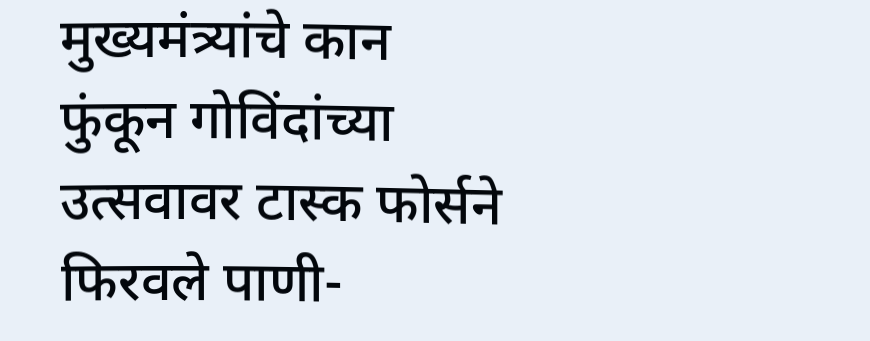मुख्यमंत्र्यांचे कान फुंकून गोविंदांच्या उत्सवावर टास्क फोर्सने फिरवले पाणी-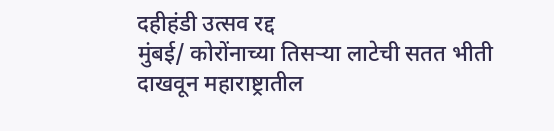दहीहंडी उत्सव रद्द
मुंबई/ कोरोंनाच्या तिसऱ्या लाटेची सतत भीती दाखवून महाराष्ट्रातील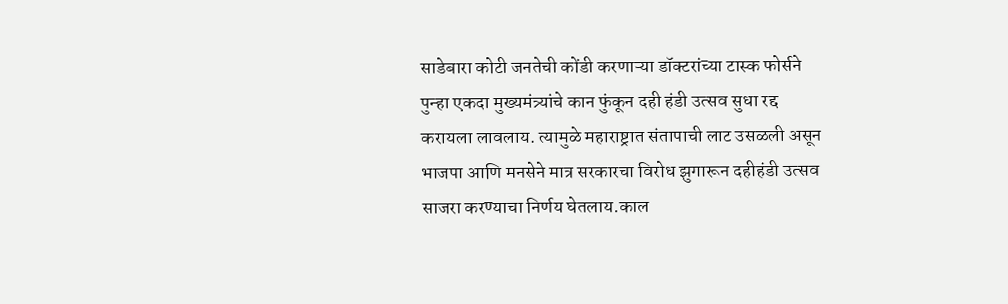साडेबारा कोटी जनतेची कोंडी करणाऱ्या डॉक्टरांच्या टास्क फोर्सने पुन्हा एकदा मुख्यमंत्र्यांचे कान फुंकून दही हंडी उत्सव सुधा रद्द करायला लावलाय. त्यामुळे महाराष्ट्रात संतापाची लाट उसळली असून भाजपा आणि मनसेने मात्र सरकारचा विरोध झुगारून दहीहंडी उत्सव साजरा करण्याचा निर्णय घेतलाय.काल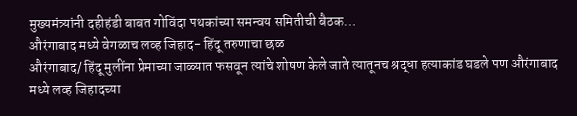मुख्यमंत्र्यांनी दहीहंडी बाबत गोविंदा पथकांच्या समन्वय समितीची बैठक…
औरंगाबाद मध्ये वेगळाच लव्ह जिहाद- हिंदू तरुणाचा छळ
औरंगाबाद/ हिंदू मुलींना प्रेमाच्या जाळ्यात फसवून त्यांचे शोषण केले जाते त्यातूनच श्रद्धा हत्याकांड घडले पण औरंगाबाद मध्ये लव्ह जिहादच्या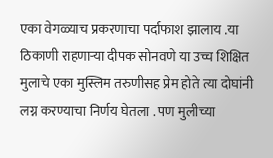एका वेगळ्याच प्रकरणाचा पर्दाफाश झालाय .या ठिकाणी राहणाऱ्या दीपक सोनवणे या उच्च शिक्षित मुलाचे एका मुस्लिम तरुणीसह प्रेम होते त्या दोघांनी लग्न करण्याचा निर्णय घेतला . पण मुलीच्या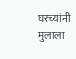घरच्यांनी मुलाला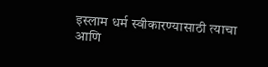इस्लाम धर्म स्वीकारण्यासाठी त्याचा आणि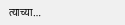त्याच्या…